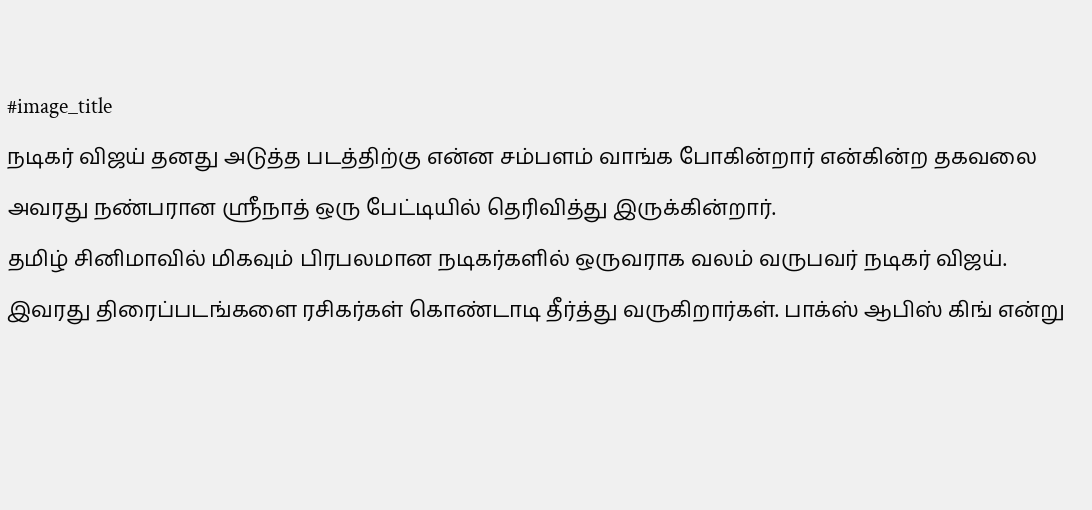#image_title
நடிகர் விஜய் தனது அடுத்த படத்திற்கு என்ன சம்பளம் வாங்க போகின்றார் என்கின்ற தகவலை அவரது நண்பரான ஸ்ரீநாத் ஒரு பேட்டியில் தெரிவித்து இருக்கின்றார்.
தமிழ் சினிமாவில் மிகவும் பிரபலமான நடிகர்களில் ஒருவராக வலம் வருபவர் நடிகர் விஜய். இவரது திரைப்படங்களை ரசிகர்கள் கொண்டாடி தீர்த்து வருகிறார்கள். பாக்ஸ் ஆபிஸ் கிங் என்று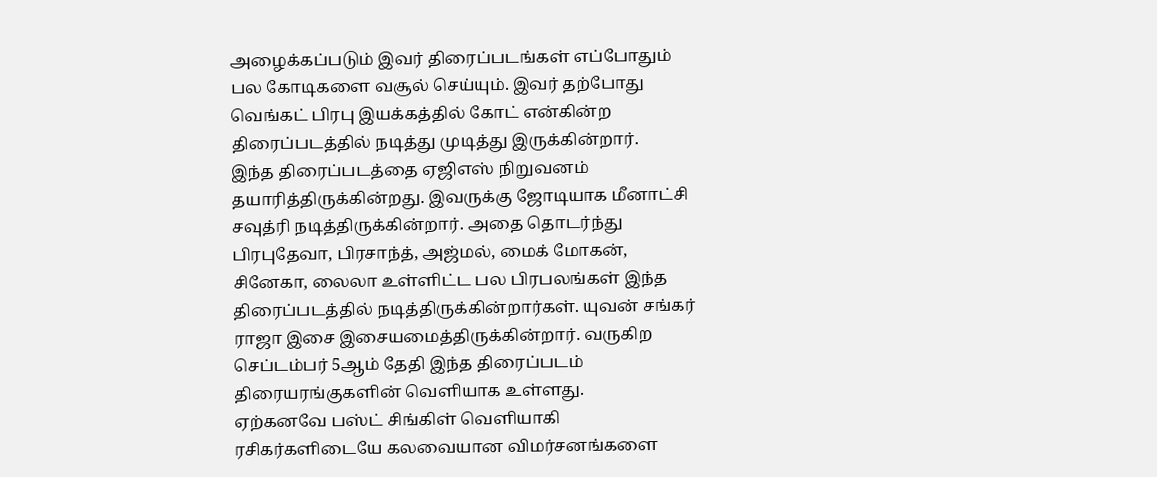அழைக்கப்படும் இவர் திரைப்படங்கள் எப்போதும் பல கோடிகளை வசூல் செய்யும். இவர் தற்போது வெங்கட் பிரபு இயக்கத்தில் கோட் என்கின்ற திரைப்படத்தில் நடித்து முடித்து இருக்கின்றார்.
இந்த திரைப்படத்தை ஏஜிஎஸ் நிறுவனம் தயாரித்திருக்கின்றது. இவருக்கு ஜோடியாக மீனாட்சி சவுத்ரி நடித்திருக்கின்றார். அதை தொடர்ந்து பிரபுதேவா, பிரசாந்த், அஜ்மல், மைக் மோகன், சினேகா, லைலா உள்ளிட்ட பல பிரபலங்கள் இந்த திரைப்படத்தில் நடித்திருக்கின்றார்கள். யுவன் சங்கர் ராஜா இசை இசையமைத்திருக்கின்றார். வருகிற செப்டம்பர் 5ஆம் தேதி இந்த திரைப்படம் திரையரங்குகளின் வெளியாக உள்ளது.
ஏற்கனவே பஸ்ட் சிங்கிள் வெளியாகி ரசிகர்களிடையே கலவையான விமர்சனங்களை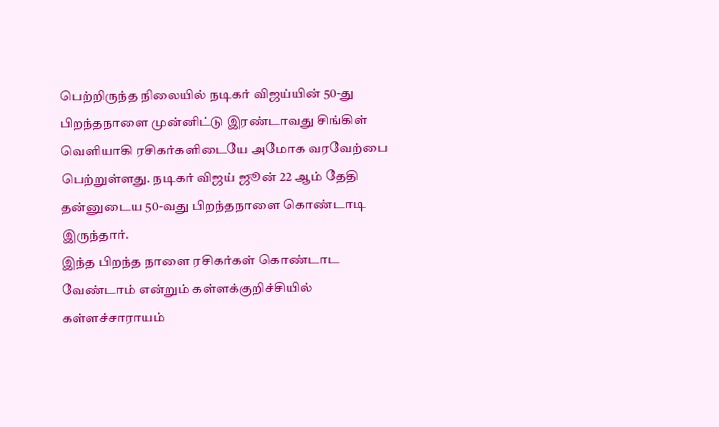பெற்றிருந்த நிலையில் நடிகர் விஜய்யின் 50-து பிறந்தநாளை முன்னிட்டு இரண்டாவது சிங்கிள் வெளியாகி ரசிகர்களிடையே அமோக வரவேற்பை பெற்றுள்ளது. நடிகர் விஜய் ஜூன் 22 ஆம் தேதி தன்னுடைய 50-வது பிறந்தநாளை கொண்டாடி இருந்தார்.
இந்த பிறந்த நாளை ரசிகர்கள் கொண்டாட வேண்டாம் என்றும் கள்ளக்குறிச்சியில் கள்ளச்சாராயம்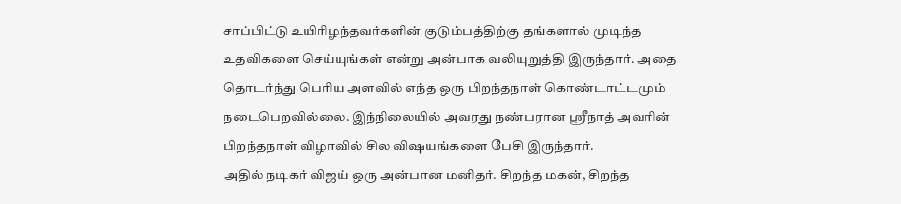சாப்பிட்டு உயிரிழந்தவர்களின் குடும்பத்திற்கு தங்களால் முடிந்த உதவிகளை செய்யுங்கள் என்று அன்பாக வலியுறுத்தி இருந்தார். அதை தொடர்ந்து பெரிய அளவில் எந்த ஒரு பிறந்தநாள் கொண்டாட்டமும் நடைபெறவில்லை. இந்நிலையில் அவரது நண்பரான ஸ்ரீநாத் அவரின் பிறந்தநாள் விழாவில் சில விஷயங்களை பேசி இருந்தார்.
அதில் நடிகர் விஜய் ஒரு அன்பான மனிதர். சிறந்த மகன், சிறந்த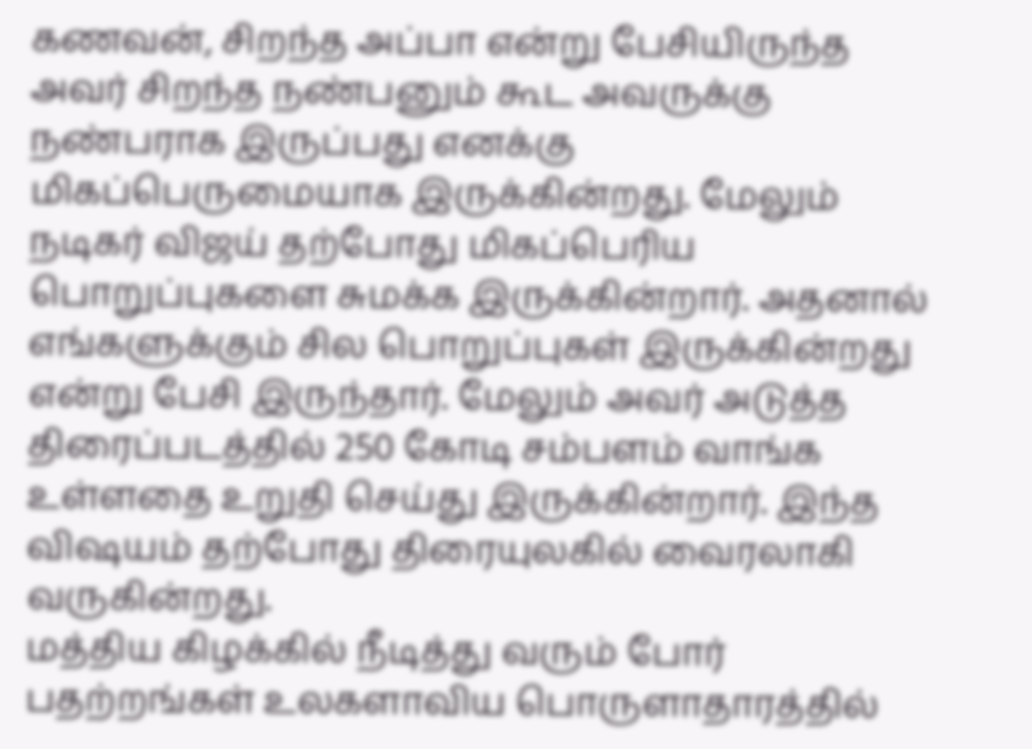கணவன், சிறந்த அப்பா என்று பேசியிருந்த அவர் சிறந்த நண்பனும் கூட அவருக்கு நண்பராக இருப்பது எனக்கு மிகப்பெருமையாக இருக்கின்றது. மேலும் நடிகர் விஜய் தற்போது மிகப்பெரிய பொறுப்புகளை சுமக்க இருக்கின்றார். அதனால் எங்களுக்கும் சில பொறுப்புகள் இருக்கின்றது என்று பேசி இருந்தார். மேலும் அவர் அடுத்த திரைப்படத்தில் 250 கோடி சம்பளம் வாங்க உள்ளதை உறுதி செய்து இருக்கின்றார். இந்த விஷயம் தற்போது திரையுலகில் வைரலாகி வருகின்றது.
மத்திய கிழக்கில் நீடித்து வரும் போர் பதற்றங்கள் உலகளாவிய பொருளாதாரத்தில்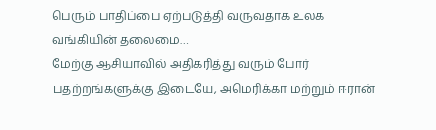பெரும் பாதிப்பை ஏற்படுத்தி வருவதாக உலக வங்கியின் தலைமை…
மேற்கு ஆசியாவில் அதிகரித்து வரும் போர் பதற்றங்களுக்கு இடையே, அமெரிக்கா மற்றும் ஈரான்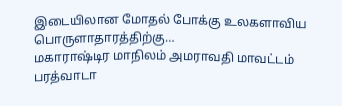இடையிலான மோதல் போக்கு உலகளாவிய பொருளாதாரத்திற்கு…
மகாராஷ்டிர மாநிலம் அமராவதி மாவட்டம் பரத்வாடா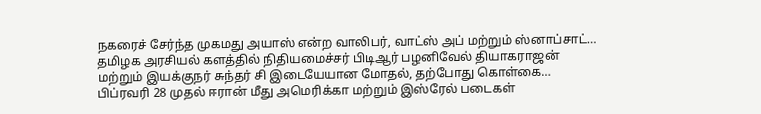நகரைச் சேர்ந்த முகமது அயாஸ் என்ற வாலிபர், வாட்ஸ் அப் மற்றும் ஸ்னாப்சாட்…
தமிழக அரசியல் களத்தில் நிதியமைச்சர் பிடிஆர் பழனிவேல் தியாகராஜன் மற்றும் இயக்குநர் சுந்தர் சி இடையேயான மோதல், தற்போது கொள்கை…
பிப்ரவரி 28 முதல் ஈரான் மீது அமெரிக்கா மற்றும் இஸ்ரேல் படைகள்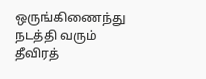ஒருங்கிணைந்து நடத்தி வரும் தீவிரத்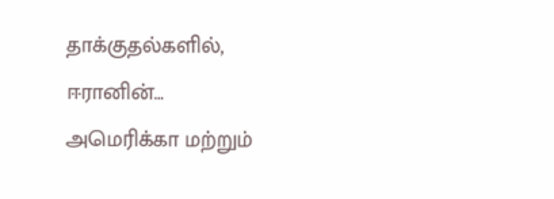தாக்குதல்களில், ஈரானின்…
அமெரிக்கா மற்றும்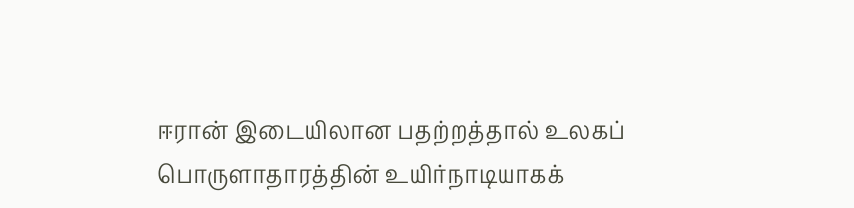ஈரான் இடையிலான பதற்றத்தால் உலகப் பொருளாதாரத்தின் உயிர்நாடியாகக்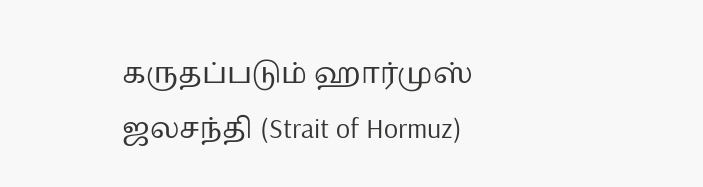கருதப்படும் ஹார்முஸ் ஜலசந்தி (Strait of Hormuz)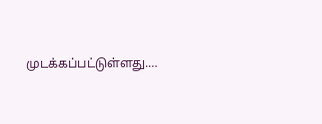முடக்கப்பட்டுள்ளது.…